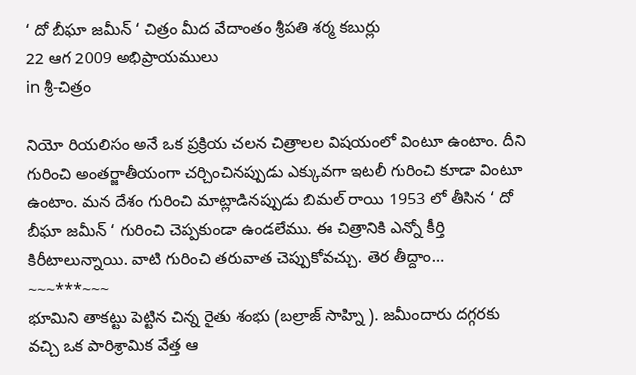‘ దో బీఘా జమీన్ ‘ చిత్రం మీద వేదాంతం శ్రీపతి శర్మ కబుర్లు
22 ఆగ 2009 అభిప్రాయములు
in శ్రీ-చిత్రం

నియో రియలిసం అనే ఒక ప్రక్రియ చలన చిత్రాలల విషయంలో వింటూ ఉంటాం. దీని గురించి అంతర్జాతీయంగా చర్చించినప్పుడు ఎక్కువగా ఇటలీ గురించి కూడా వింటూ ఉంటాం. మన దేశం గురించి మాట్లాడినప్పుడు బిమల్ రాయి 1953 లో తీసిన ‘ దో బీఘా జమీన్ ‘ గురించి చెప్పకుండా ఉండలేము. ఈ చిత్రానికి ఎన్నో కీర్తి కిరీటాలున్నాయి. వాటి గురించి తరువాత చెప్పుకోవచ్చు. తెర తీద్దాం…
~~~***~~~
భూమిని తాకట్టు పెట్టిన చిన్న రైతు శంభు (బల్రాజ్ సాహ్ని ). జమీందారు దగ్గరకు వచ్చి ఒక పారిశ్రామిక వేత్త ఆ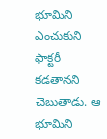భూమిని ఎంచుకుని ఫాక్టరీ కడతానని చెబుతాడు. ఆ భూమిని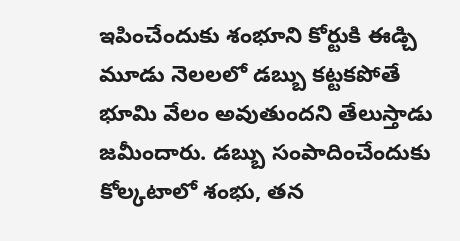ఇపించేందుకు శంభూని కోర్టుకి ఈడ్చి మూడు నెలలలో డబ్బు కట్టకపోతే భూమి వేలం అవుతుందని తేలుస్తాడు జమీందారు. డబ్బు సంపాదించేందుకు కోల్కటాలో శంభు, తన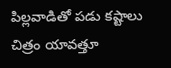పిల్లవాడితో పడు కష్టాలు చిత్రం యావత్తూ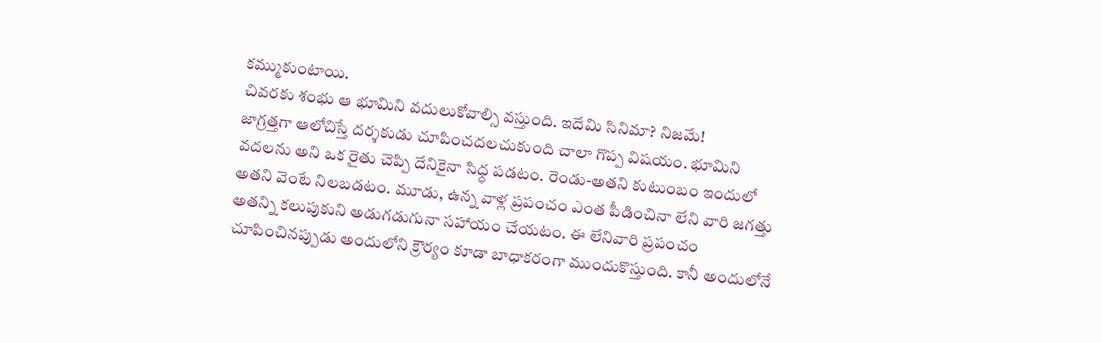కమ్ముకుంటాయి.
చివరకు శంభు ఆ భూమిని వదులుకోవాల్సి వస్తుంది. ఇదేమి సినిమా? నిజమే!
జాగ్రత్తగా ఆలోచిస్తే దర్శకుడు చూపించదలచుకుంది చాలా గొప్ప విషయం. భూమిని వదలను అని ఒక రైతు చెప్పి దేనికైనా సిధ్ధ పడటం. రెండు-అతని కుటుంబం ఇందులో అతని వెంటే నిలబడటం. మూడు, ఉన్న వాళ్ల ప్రపంచం ఎంత పీడించినా లేని వారి జగత్తు అతన్ని కలుపుకుని అడుగడుగునా సహాయం చేయటం. ఈ లేనివారి ప్రపంచం చూపించినప్పుడు అందులోని క్రౌర్యం కూడా బాధాకరంగా ముందుకొస్తుంది. కానీ అందులోనే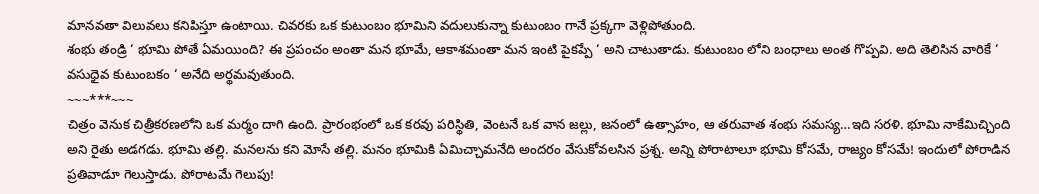మానవతా విలువలు కనిపిస్తూ ఉంటాయి. చివరకు ఒక కుటుంబం భూమిని వదులుకున్నా కుటుంబం గానే ప్రక్కగా వెళ్లిపోతుంది.
శంభు తండ్రి ‘ భూమి పోతే ఏమయింది? ఈ ప్రపంచం అంతా మన భూమే, ఆకాశమంతా మన ఇంటి పైకప్పే ‘ అని చాటుతాడు. కుటుంబం లోని బంధాలు అంత గొప్పవి. అది తెలిసిన వారికే ‘ వసుధైవ కుటుంబకం ‘ అనేది అర్థమవుతుంది.
~~~***~~~
చిత్రం వెనుక చిత్రీకరణలోని ఒక మర్మం దాగి ఉంది. ప్రారంభంలో ఒక కరవు పరిస్థితి, వెంటనే ఒక వాన జల్లు, జనంలో ఉత్సాహం, ఆ తరువాత శంభు సమస్య…ఇది సరళి. భూమి నాకేమిచ్చింది అని రైతు అడగడు. భూమి తల్లి. మనలను కని మోసే తల్లి. మనం భూమికి ఏమిచ్చామనేది అందరం వేసుకోవలసిన ప్రశ్న. అన్ని పోరాటాలూ భూమి కోసమే, రాజ్యం కోసమే! ఇందులో పోరాడిన ప్రతివాడూ గెలుస్తాడు. పోరాటమే గెలుపు!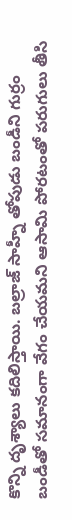కొన్ని దృశ్యాలు కదిలిస్తాయి. బల్రాజ్ సాహ్నీ తోపుడు బండీని గుర్రం బండీతో సమానంగా వేగం చేయమని ఆసామి పోరటంతో పరుగులు తీసి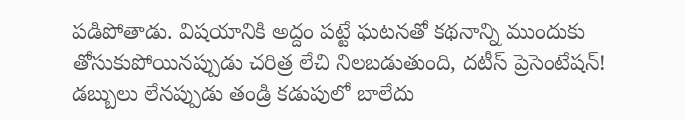పడిపోతాడు. విషయానికి అద్దం పట్టే ఘటనతో కథనాన్ని ముందుకు తోసుకుపోయినప్పుడు చరిత్ర లేచి నిలబడుతుంది, దటీస్ ప్రెసెంటేషన్!
డబ్బులు లేనప్పుడు తండ్రి కడుపులో బాలేదు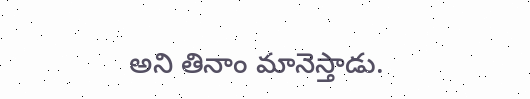అని తినాం మానెస్తాడు.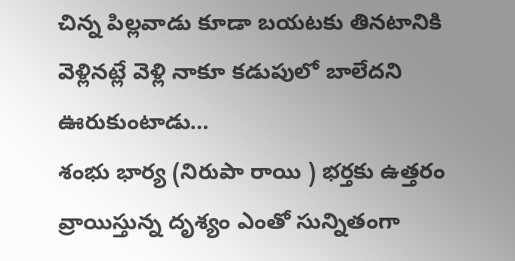చిన్న పిల్లవాడు కూడా బయటకు తినటానికి వెళ్లినట్లే వెళ్లి నాకూ కడుపులో బాలేదని ఊరుకుంటాడు…
శంభు భార్య (నిరుపా రాయి ) భర్తకు ఉత్తరం వ్రాయిస్తున్న దృశ్యం ఎంతో సున్నితంగా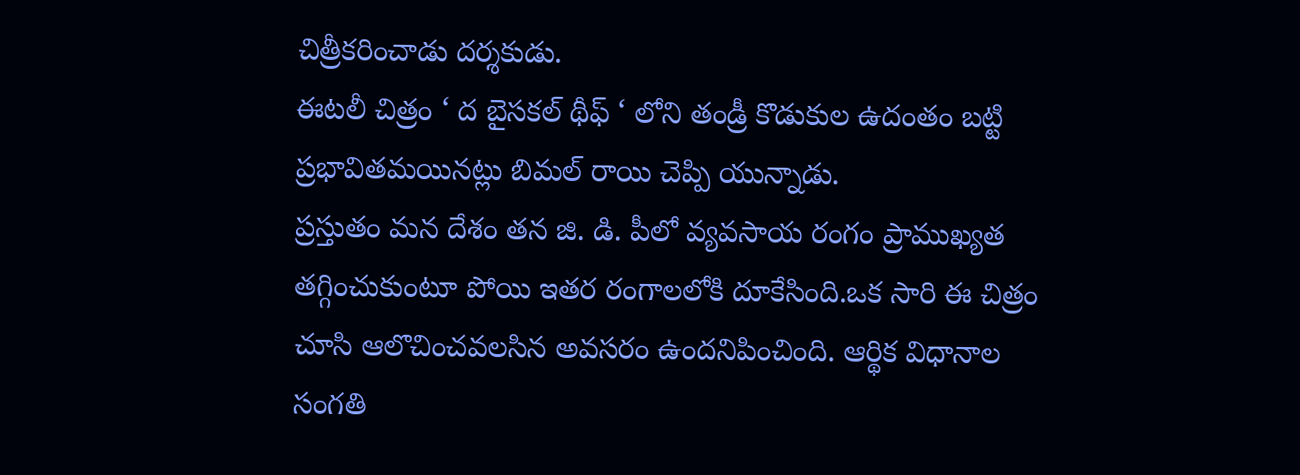చిత్రీకరించాడు దర్శకుడు.
ఈటలీ చిత్రం ‘ ద బైసకల్ థీఫ్ ‘ లోని తండ్రీ కొడుకుల ఉదంతం బట్టి ప్రభావితమయినట్లు బిమల్ రాయి చెప్పి యున్నాడు.
ప్రస్తుతం మన దేశం తన జి. డి. పీలో వ్యవసాయ రంగం ప్రాముఖ్యత తగ్గించుకుంటూ పోయి ఇతర రంగాలలోకి దూకేసింది.ఒక సారి ఈ చిత్రం చూసి ఆలొచించవలసిన అవసరం ఉందనిపించింది. ఆర్థిక విధానాల సంగతి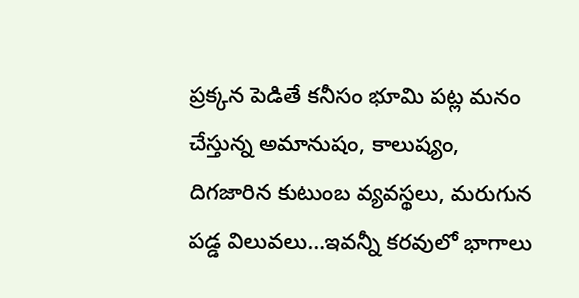ప్రక్కన పెడితే కనీసం భూమి పట్ల మనం చేస్తున్న అమానుషం, కాలుష్యం, దిగజారిన కుటుంబ వ్యవస్థలు, మరుగున పడ్డ విలువలు…ఇవన్నీ కరవులో భాగాలు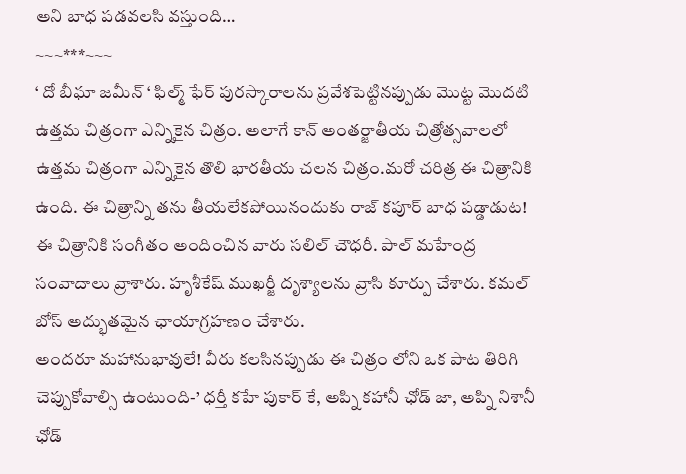అని బాధ పడవలసి వస్తుంది…
~~~***~~~
‘ దో బీఘా జమీన్ ‘ ఫిల్మ్ ఫేర్ పురస్కారాలను ప్రవేశపెట్టినప్పుడు మొట్ట మొదటి ఉత్తమ చిత్రంగా ఎన్నికైన చిత్రం. అలాగే కాన్ అంతర్జాతీయ చిత్రోత్సవాలలో ఉత్తమ చిత్రంగా ఎన్నికైన తొలి భారతీయ చలన చిత్రం.మరో చరిత్ర ఈ చిత్రానికి ఉంది. ఈ చిత్రాన్ని తను తీయలేకపోయినందుకు రాజ్ కపూర్ బాధ పడ్డాడుట!
ఈ చిత్రానికి సంగీతం అందించిన వారు సలిల్ చౌధరీ. పాల్ మహేంద్ర సంవాదాలు వ్రాశారు. హృశీకేష్ ముఖర్జీ దృశ్యాలను వ్రాసి కూర్పు చేశారు. కమల్ బోస్ అద్భుతమైన ఛాయాగ్రహణం చేశారు.
అందరూ మహానుభావులే! వీరు కలసినప్పుడు ఈ చిత్రం లోని ఒక పాట తిరిగి చెప్పుకోవాల్సి ఉంటుంది-’ ధర్తీ కహే పుకార్ కే, అప్ని కహానీ ఛోడ్ జా, అప్ని నిశానీ ఛోడ్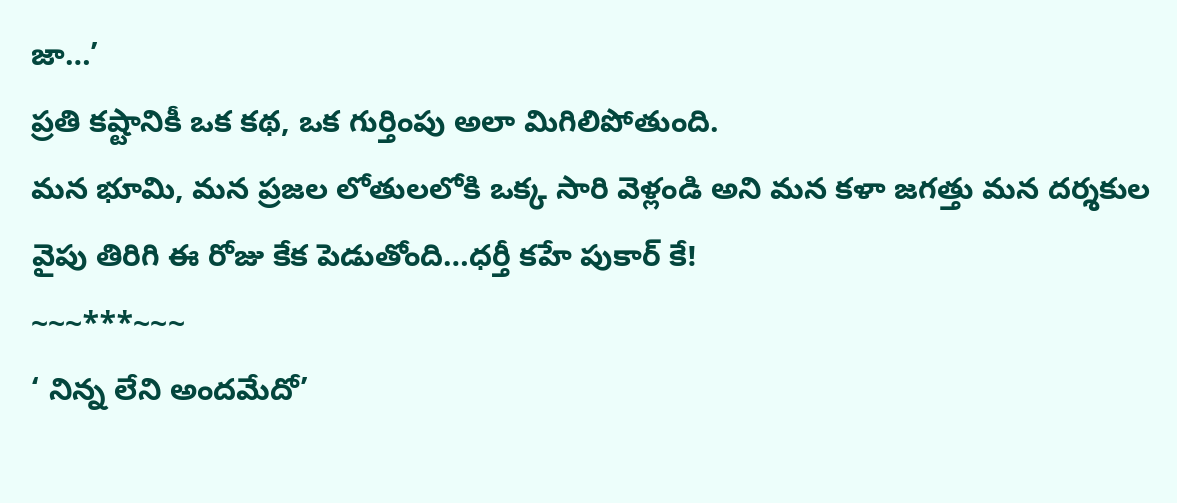జా…’
ప్రతి కష్టానికీ ఒక కథ, ఒక గుర్తింపు అలా మిగిలిపోతుంది.
మన భూమి, మన ప్రజల లోతులలోకి ఒక్క సారి వెళ్లండి అని మన కళా జగత్తు మన దర్శకుల వైపు తిరిగి ఈ రోజు కేక పెడుతోంది…ధర్తీ కహే పుకార్ కే!
~~~***~~~
‘ నిన్న లేని అందమేదో’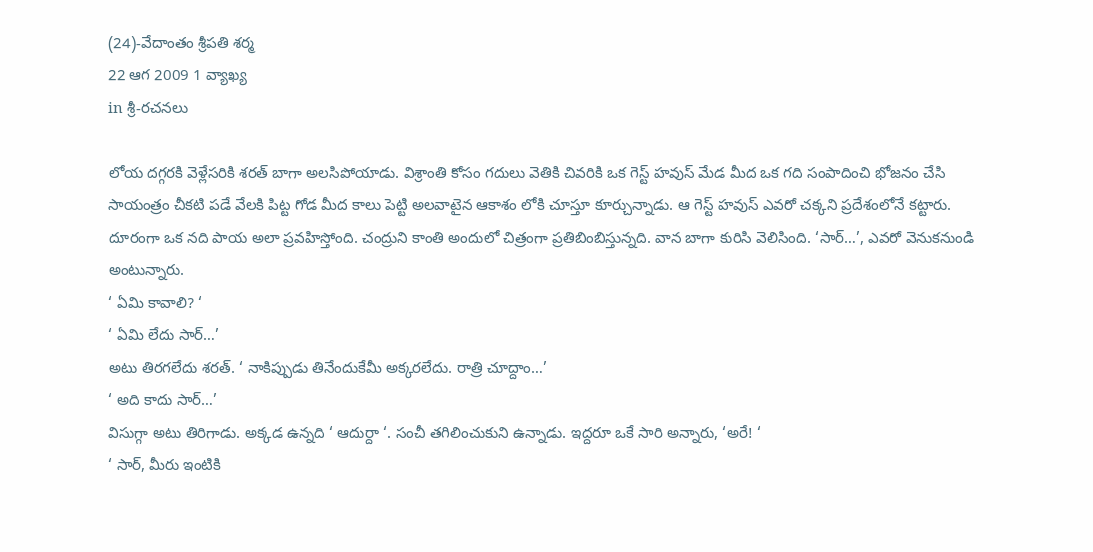(24)-వేదాంతం శ్రీపతి శర్మ
22 ఆగ 2009 1 వ్యాఖ్య
in శ్రీ-రచనలు

లోయ దగ్గరకి వెళ్లేసరికి శరత్ బాగా అలసిపోయాడు. విశ్రాంతి కోసం గదులు వెతికి చివరికి ఒక గెస్ట్ హవుస్ మేడ మీద ఒక గది సంపాదించి భోజనం చేసి సాయంత్రం చీకటి పడే వేలకి పిట్ట గోడ మీద కాలు పెట్టి అలవాటైన ఆకాశం లోకి చూస్తూ కూర్చున్నాడు. ఆ గెస్ట్ హవుస్ ఎవరో చక్కని ప్రదేశంలోనే కట్టారు. దూరంగా ఒక నది పాయ అలా ప్రవహిస్తోంది. చంద్రుని కాంతి అందులో చిత్రంగా ప్రతిబింబిస్తున్నది. వాన బాగా కురిసి వెలిసింది. ‘సార్…’, ఎవరో వెనుకనుండి అంటున్నారు.
‘ ఏమి కావాలి? ‘
‘ ఏమి లేదు సార్…’
అటు తిరగలేదు శరత్. ‘ నాకిప్పుడు తినేందుకేమీ అక్కరలేదు. రాత్రి చూద్దాం…’
‘ అది కాదు సార్…’
విసుగ్గా అటు తిరిగాడు. అక్కడ ఉన్నది ‘ ఆదుర్దా ‘. సంచీ తగిలించుకుని ఉన్నాడు. ఇద్దరూ ఒకే సారి అన్నారు, ‘అరే! ‘
‘ సార్, మీరు ఇంటికి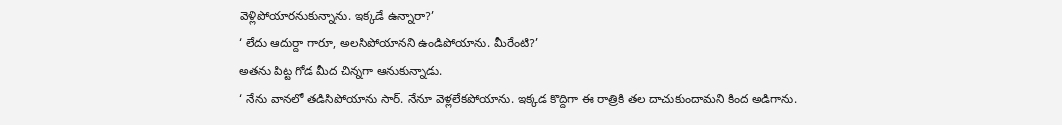వెళ్లిపోయారనుకున్నాను. ఇక్కడే ఉన్నారా?’
‘ లేదు ఆదుర్దా గారూ, అలసిపోయానని ఉండిపోయాను. మీరేంటి?’
అతను పిట్ట గోడ మీద చిన్నగా ఆనుకున్నాడు.
‘ నేను వానలో తడిసిపోయాను సార్. నేనూ వెళ్లలేకపోయాను. ఇక్కడ కొద్దిగా ఈ రాత్రికి తల దాచుకుందామని కింద అడిగాను.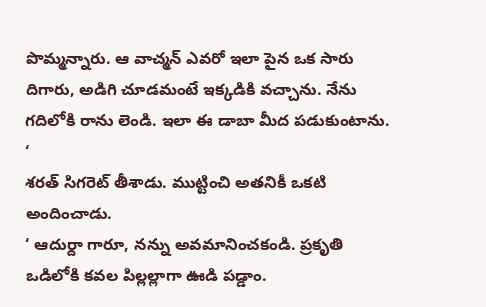పొమ్మన్నారు. ఆ వాచ్మన్ ఎవరో ఇలా పైన ఒక సారు దిగారు, అడిగి చూడమంటే ఇక్కడికి వచ్చాను. నేను గదిలోకి రాను లెండి. ఇలా ఈ డాబా మీద పడుకుంటాను. ‘
శరత్ సిగరెట్ తీశాడు. ముట్టించి అతనికీ ఒకటి అందించాడు.
‘ ఆదుర్దా గారూ, నన్ను అవమానించకండి. ప్రకృతి ఒడిలోకి కవల పిల్లల్లాగా ఊడి పడ్డాం.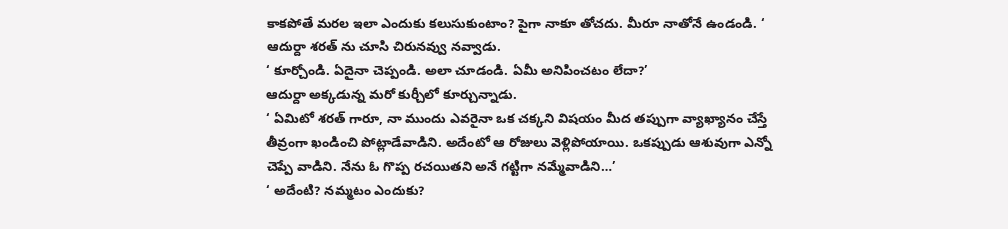కాకపోతే మరల ఇలా ఎందుకు కలుసుకుంటాం? పైగా నాకూ తోచదు. మీరూ నాతోనే ఉండండి. ‘
ఆదుర్దా శరత్ ను చూసి చిరునవ్వు నవ్వాడు.
‘ కూర్చోండి. ఏదైనా చెప్పండి. అలా చూడండి. ఏమీ అనిపించటం లేదా?’
ఆదుర్దా అక్కడున్న మరో కుర్చీలో కూర్చున్నాడు.
‘ ఏమిటో శరత్ గారూ, నా ముందు ఎవరైనా ఒక చక్కని విషయం మీద తప్పుగా వ్యాఖ్యానం చేస్తే తీవ్రంగా ఖండించి పోట్లాడేవాడిని. అదేంటో ఆ రోజులు వెళ్లిపోయాయి. ఒకప్పుడు ఆశువుగా ఎన్నో చెప్పే వాడిని. నేను ఓ గొప్ప రచయితని అనే గట్టిగా నమ్మేవాడిని…’
‘ అదేంటి? నమ్మటం ఎందుకు?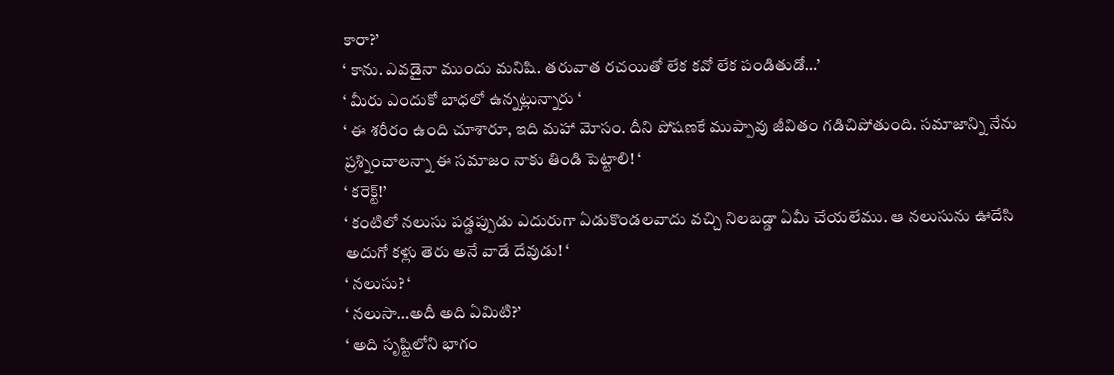కారా?’
‘ కాను. ఎవడైనా ముందు మనిషి. తరువాత రచయితో లేక కవో లేక పండితుడో…’
‘ మీరు ఎందుకో బాధలో ఉన్నట్లున్నారు ‘
‘ ఈ శరీరం ఉంది చూశారూ, ఇది మహా మోసం. దీని పోషణకే ముప్పావు జీవితం గడిచిపోతుంది. సమాజాన్ని నేను ప్రశ్నించాలన్నా ఈ సమాజం నాకు తిండి పెట్టాలి! ‘
‘ కరెక్ట్!’
‘ కంటిలో నలుసు పడ్డప్పుడు ఎదురుగా ఏడుకొండలవాదు వచ్చి నిలబడ్డా ఏమీ చేయలేము. ఆ నలుసును ఊదేసి అదుగో కళ్లు తెరు అనే వాడే దేవుడు! ‘
‘ నలుసు? ‘
‘ నలుసా…అదీ అది ఏమిటి?’
‘ అది సృష్టిలోని భాగం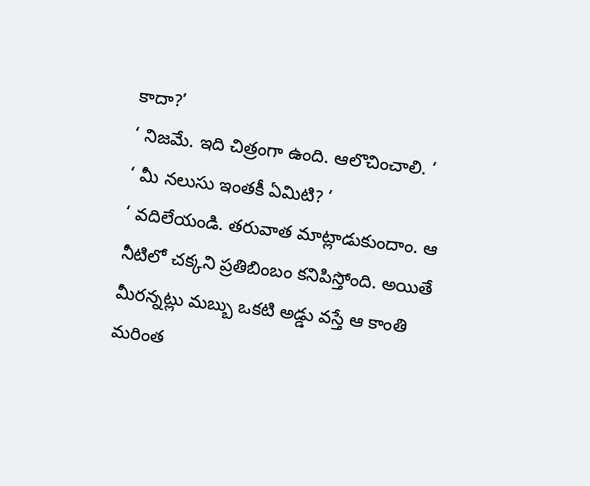కాదా?’
‘ నిజమే. ఇది చిత్రంగా ఉంది. ఆలొచించాలి. ‘
‘ మీ నలుసు ఇంతకీ ఏమిటి? ‘
‘ వదిలేయండి. తరువాత మాట్లాడుకుందాం. ఆ నీటిలో చక్కని ప్రతిబింబం కనిపిస్తోంది. అయితే మీరన్నట్లు మబ్బు ఒకటి అడ్డు వస్తే ఆ కాంతి మరింత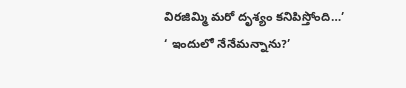విరజిమ్మి మరో దృశ్యం కనిపిస్తోంది…’
‘ ఇందులో నేనేమన్నాను?’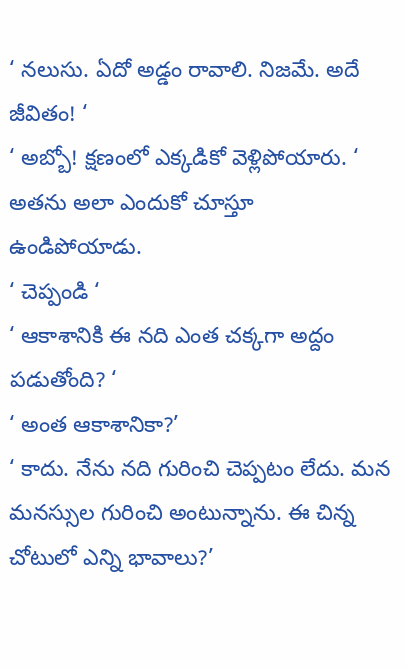‘ నలుసు. ఏదో అడ్డం రావాలి. నిజమే. అదే జీవితం! ‘
‘ అబ్బో! క్షణంలో ఎక్కడికో వెళ్లిపోయారు. ‘
అతను అలా ఎందుకో చూస్తూ ఉండిపోయాడు.
‘ చెప్పండి ‘
‘ ఆకాశానికి ఈ నది ఎంత చక్కగా అద్దం పడుతోంది? ‘
‘ అంత ఆకాశానికా?’
‘ కాదు. నేను నది గురించి చెప్పటం లేదు. మన మనస్సుల గురించి అంటున్నాను. ఈ చిన్న చోటులో ఎన్ని భావాలు?’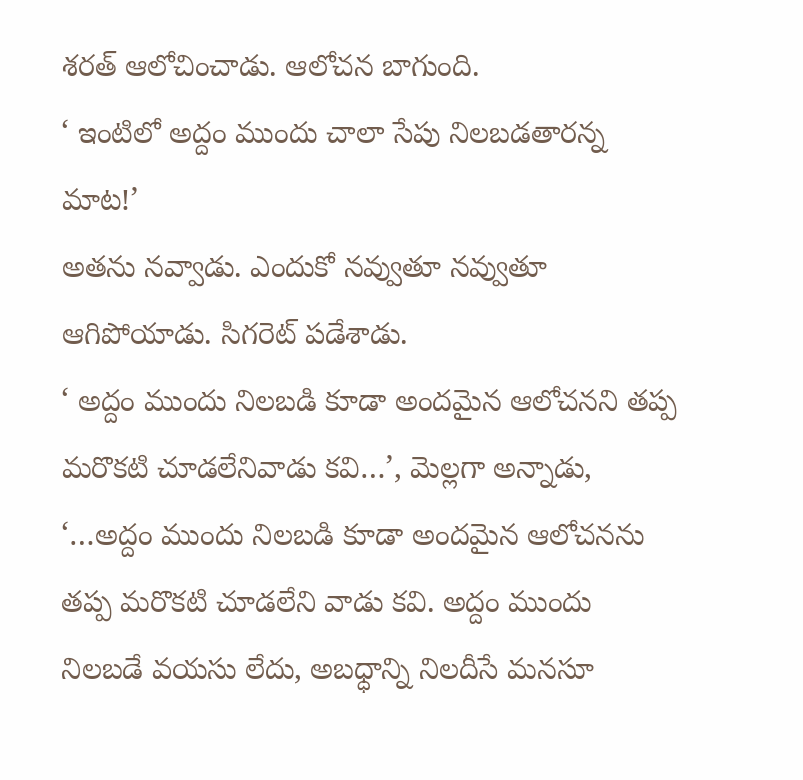శరత్ ఆలోచించాడు. ఆలోచన బాగుంది.
‘ ఇంటిలో అద్దం ముందు చాలా సేపు నిలబడతారన్న మాట!’
అతను నవ్వాడు. ఎందుకో నవ్వుతూ నవ్వుతూ ఆగిపోయాడు. సిగరెట్ పడేశాడు.
‘ అద్దం ముందు నిలబడి కూడా అందమైన ఆలోచనని తప్ప మరొకటి చూడలేనివాడు కవి…’, మెల్లగా అన్నాడు, ‘…అద్దం ముందు నిలబడి కూడా అందమైన ఆలోచనను తప్ప మరొకటి చూడలేని వాడు కవి. అద్దం ముందు నిలబడే వయసు లేదు, అబధ్ధాన్ని నిలదీసే మనసూ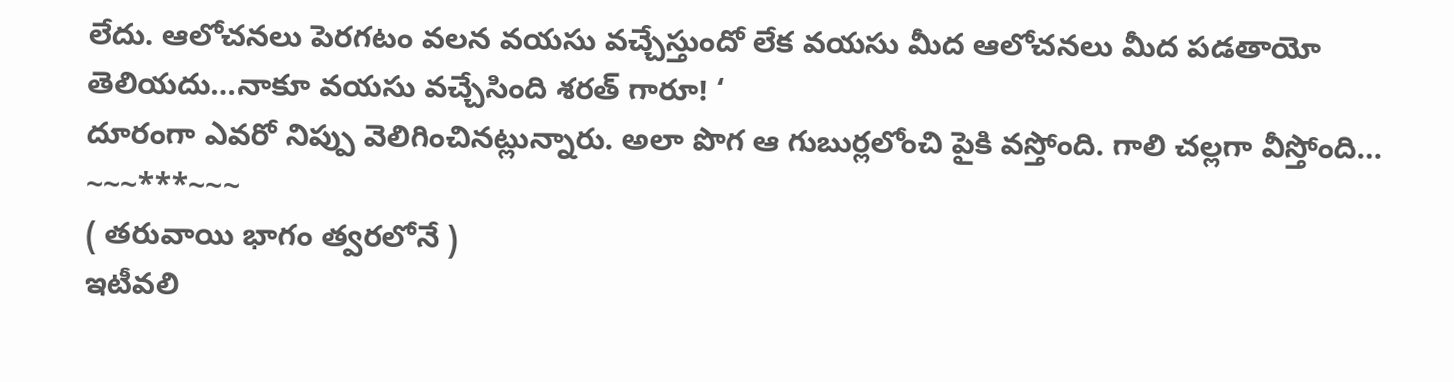లేదు. ఆలోచనలు పెరగటం వలన వయసు వచ్చేస్తుందో లేక వయసు మీద ఆలోచనలు మీద పడతాయో తెలియదు…నాకూ వయసు వచ్చేసింది శరత్ గారూ! ‘
దూరంగా ఎవరో నిప్పు వెలిగించినట్లున్నారు. అలా పొగ ఆ గుబుర్లలోంచి పైకి వస్తోంది. గాలి చల్లగా వీస్తోంది…
~~~***~~~
( తరువాయి భాగం త్వరలోనే )
ఇటీవలి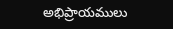అభిప్రాయములు